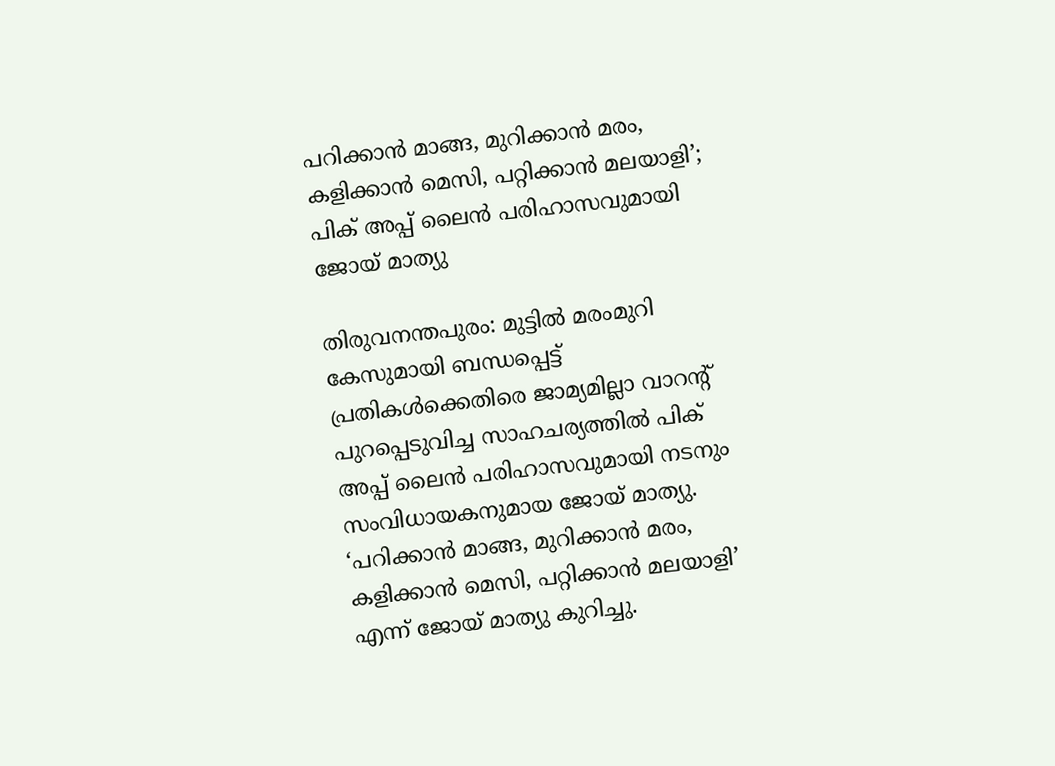പറിക്കാന്‍ മാങ്ങ, മുറിക്കാന്‍ മരം, കളിക്കാന്‍ മെസി, പറ്റിക്കാന്‍ മലയാളി’; പിക് അപ്പ് ലൈൻ പരിഹാസവുമായി ജോയ് മാത്യു

തിരുവനന്തപുരം: മുട്ടിൽ മരംമുറി കേസുമായി ബന്ധപ്പെട്ട് പ്രതികൾക്കെതിരെ ജാമ്യമില്ലാ വാറന്റ് പുറപ്പെടുവിച്ച സാഹചര്യത്തിൽ പിക് അപ്പ് ലൈൻ പരിഹാസവുമായി നടനും സംവിധായകനുമായ ജോയ് മാത്യു. ‘പറിക്കാന്‍ മാങ്ങ, മുറിക്കാന്‍ മരം, കളിക്കാന്‍ മെസി, പറ്റിക്കാന്‍ മലയാളി’ എന്ന് ജോയ് മാത്യു കുറിച്ചു.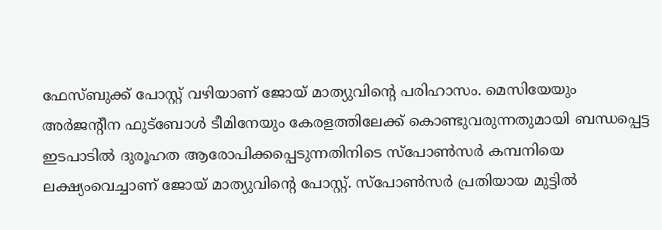ഫേസ്ബുക്ക് പോസ്റ്റ് വഴിയാണ് ജോയ് മാത്യുവിന്റെ പരിഹാസം. മെസിയേയും അര്‍ജന്റീന ഫുട്‌ബോള്‍ ടീമിനേയും കേരളത്തിലേക്ക് കൊണ്ടുവരുന്നതുമായി ബന്ധപ്പെട്ട ഇടപാടില്‍ ദുരൂഹത ആരോപിക്കപ്പെടുന്നതിനിടെ സ്‌പോണ്‍സര്‍ കമ്പനിയെ ലക്ഷ്യംവെച്ചാണ് ജോയ് മാത്യുവിന്റെ പോസ്റ്റ്. സ്‌പോണ്‍സര്‍ പ്രതിയായ മുട്ടില്‍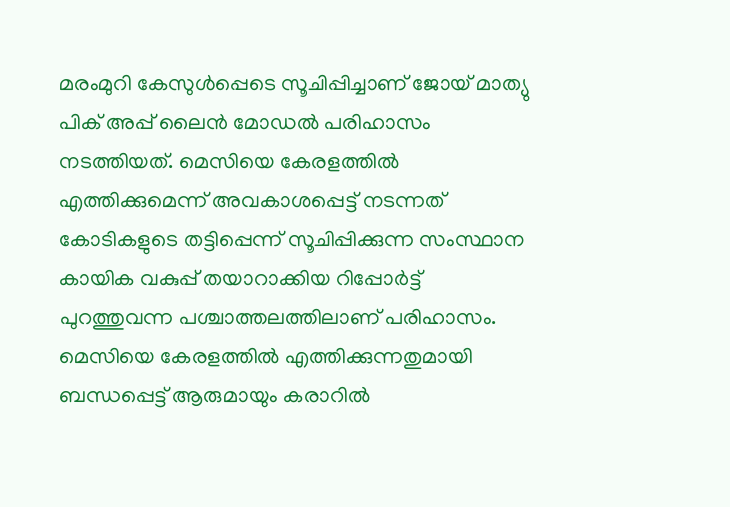മരംമുറി കേസുള്‍പ്പെടെ സൂചിപ്പിച്ചാണ് ജോയ് മാത്യു പിക് അപ്പ് ലൈന്‍ മോഡല്‍ പരിഹാസം നടത്തിയത്. മെസിയെ കേരളത്തില്‍ എത്തിക്കുമെന്ന് അവകാശപ്പെട്ട് നടന്നത് കോടികളുടെ തട്ടിപ്പെന്ന് സൂചിപ്പിക്കുന്ന സംസ്ഥാന കായിക വകുപ്പ് തയാറാക്കിയ റിപ്പോര്‍ട്ട് പുറത്തുവന്ന പശ്ചാത്തലത്തിലാണ് പരിഹാസം. മെസിയെ കേരളത്തില്‍ എത്തിക്കുന്നതുമായി ബന്ധപ്പെട്ട് ആരുമായും കരാറില്‍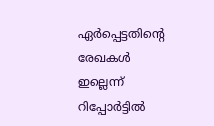ഏര്‍പ്പെട്ടതിന്റെ രേഖകള്‍ ഇല്ലെന്ന് റിപ്പോര്‍ട്ടില്‍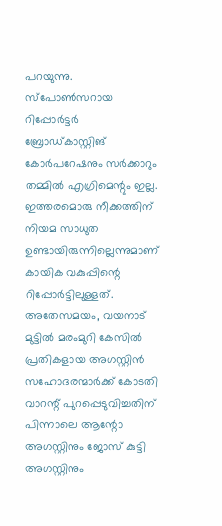പറയുന്നു. സ്പോണ്‍സറായ റിപ്പോര്‍ട്ടര്‍ ബ്രോഡ്കാസ്റ്റിങ് കോര്‍പറേഷനും സര്‍ക്കാറും തമ്മില്‍ എഗ്രിമെന്റും ഇല്ല. ഇത്തരമൊരു നീക്കത്തിന് നിയമ സാധുത ഉണ്ടായിരുന്നില്ലെന്നുമാണ് കായിക വകുപ്പിന്റെ റിപ്പോര്‍ട്ടിലുള്ളത്. അതേസമയം, വയനാട് മുട്ടില്‍ മരംമുറി കേസില്‍ പ്രതികളായ അഗസ്റ്റിന്‍ സഹോദരന്മാര്‍ക്ക് കോടതി വാറന്റ് പുറപ്പെടുവിച്ചതിന് പിന്നാലെ ആന്റോ അഗസ്റ്റിനും ജോസ് കുട്ടി അഗസ്റ്റിനും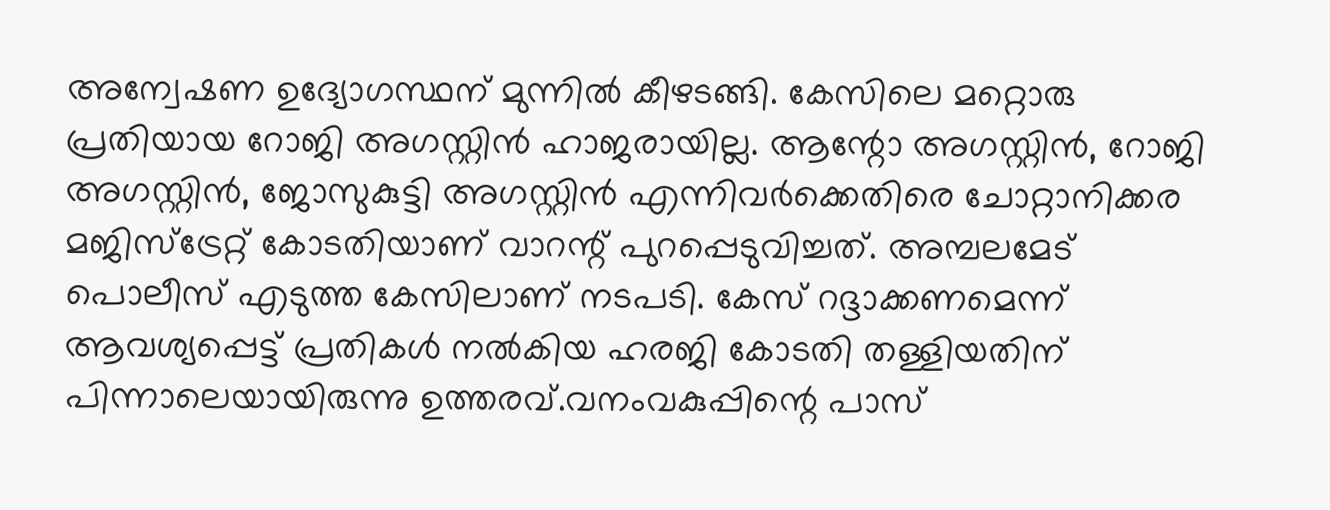അന്വേഷണ ഉദ്യോഗസ്ഥന് മുന്നിൽ കീഴടങ്ങി. കേസിലെ മറ്റൊരു പ്രതിയായ റോജി അഗസ്റ്റിൻ ഹാജരായില്ല. ആന്റോ അഗസ്റ്റിന്‍, റോജി അഗസ്റ്റിന്‍, ജോസുകുട്ടി അഗസ്റ്റിന്‍ എന്നിവര്‍ക്കെതിരെ ചോറ്റാനിക്കര മജിസ്‌ട്രേറ്റ് കോടതിയാണ് വാറന്റ് പുറപ്പെടുവിച്ചത്. അമ്പലമേട് പൊലീസ് എടുത്ത കേസിലാണ് നടപടി. കേസ് റദ്ദാക്കണമെന്ന് ആവശ്യപ്പെട്ട് പ്രതികള്‍ നല്‍കിയ ഹരജി കോടതി തള്ളിയതിന് പിന്നാലെയായിരുന്നു ഉത്തരവ്.വനംവകുപ്പിന്റെ പാസ്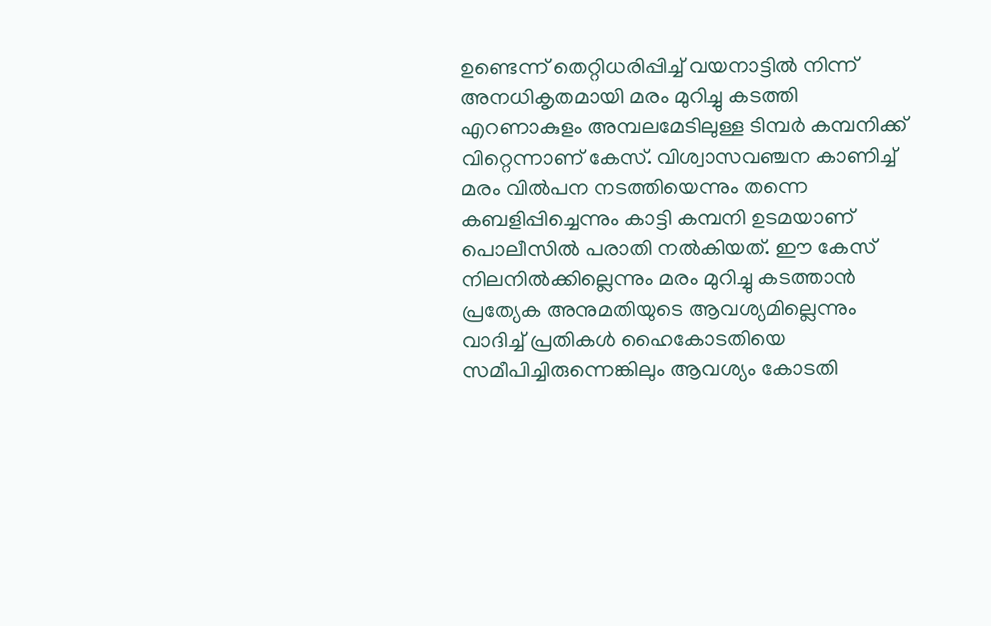ഉണ്ടെന്ന് തെറ്റിധരിപ്പിച്ച് വയനാട്ടില്‍ നിന്ന് അനധികൃതമായി മരം മുറിച്ചു കടത്തി എറണാകുളം അമ്പലമേടിലുള്ള ടിമ്പര്‍ കമ്പനിക്ക് വിറ്റെന്നാണ് കേസ്. വിശ്വാസവഞ്ചന കാണിച്ച് മരം വില്‍പന നടത്തിയെന്നും തന്നെ കബളിപ്പിച്ചെന്നും കാട്ടി കമ്പനി ഉടമയാണ് പൊലീസില്‍ പരാതി നല്‍കിയത്. ഈ കേസ് നിലനില്‍ക്കില്ലെന്നും മരം മുറിച്ചു കടത്താന്‍ പ്രത്യേക അനുമതിയുടെ ആവശ്യമില്ലെന്നും വാദിച്ച് പ്രതികള്‍ ഹൈകോടതിയെ സമീപിച്ചിരുന്നെങ്കിലും ആവശ്യം കോടതി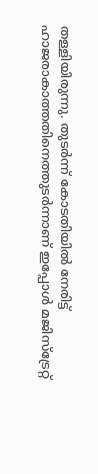തള്ളിയിരുന്നു. തുടര്‍ന്ന് കോടതിയില്‍ നേരിട്ട് ഹാജരാകാത്തതിനെത്തുടര്‍ന്നാണ് ഇപ്പോള്‍ മജിസ്‌ട്രേറ്റ്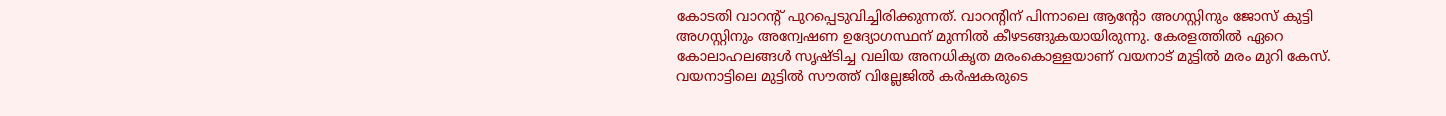കോടതി വാറന്റ് പുറപ്പെടുവിച്ചിരിക്കുന്നത്. വാറന്റിന് പിന്നാലെ ആന്റോ അഗസ്റ്റിനും ജോസ് കുട്ടി അഗസ്റ്റിനും അന്വേഷണ ഉദ്യോഗസ്ഥന് മുന്നിൽ കീഴടങ്ങുകയായിരുന്നു. കേരളത്തിൽ ഏറെ കോലാഹലങ്ങൾ സൃഷ്ടിച്ച വലിയ അനധികൃത മരംകൊള്ളയാണ് വയനാട് മുട്ടിൽ മരം മുറി കേസ്. വയനാട്ടിലെ മുട്ടിൽ സൗത്ത് വില്ലേജിൽ കർഷകരുടെ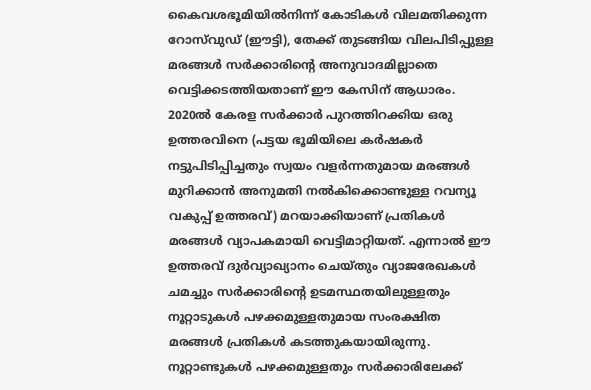കൈവശഭൂമിയിൽനിന്ന് കോടികൾ വിലമതിക്കുന്ന റോസ്‌വുഡ് (ഈട്ടി), തേക്ക് തുടങ്ങിയ വിലപിടിപ്പുള്ള മരങ്ങൾ സർക്കാരിന്റെ അനുവാദമില്ലാതെ വെട്ടിക്കടത്തിയതാണ് ഈ കേസിന് ആധാരം. 2020ൽ കേരള സർക്കാർ പുറത്തിറക്കിയ ഒരു ഉത്തരവിനെ (പട്ടയ ഭൂമിയിലെ കർഷകർ നട്ടുപിടിപ്പിച്ചതും സ്വയം വളർന്നതുമായ മരങ്ങൾ മുറിക്കാൻ അനുമതി നൽകിക്കൊണ്ടുള്ള റവന്യൂ വകുപ്പ് ഉത്തരവ്) മറയാക്കിയാണ് പ്രതികൾ മരങ്ങൾ വ്യാപകമായി വെട്ടിമാറ്റിയത്. എന്നാൽ ഈ ഉത്തരവ് ദുർവ്യാഖ്യാനം ചെയ്തും വ്യാജരേഖകൾ ചമച്ചും സർക്കാരിന്റെ ഉടമസ്ഥതയിലുള്ളതും നൂറ്റാടുകൾ പഴക്കമുള്ളതുമായ സംരക്ഷിത മരങ്ങൾ പ്രതികൾ കടത്തുകയായിരുന്നു. നൂറ്റാണ്ടുകൾ പഴക്കമുള്ളതും സർക്കാരിലേക്ക്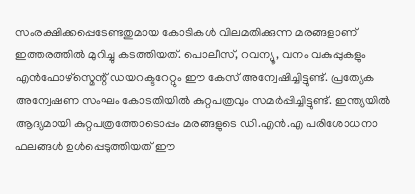സംരക്ഷിക്കപ്പെടേണ്ടതുമായ കോടികൾ വിലമതിക്കുന്ന മരങ്ങളാണ് ഇത്തരത്തിൽ മുറിച്ചു കടത്തിയത്. പൊലീസ്, റവന്യൂ, വനം വകുപ്പുകളും എൻഫോഴ്സ്മെന്റ് ഡയറക്ടറേറ്റും ഈ കേസ് അന്വേഷിച്ചിട്ടുണ്ട്. പ്രത്യേക അന്വേഷണ സംഘം കോടതിയിൽ കുറ്റപത്രവും സമർപ്പിച്ചിട്ടുണ്ട്. ഇന്ത്യയിൽ ആദ്യമായി കുറ്റപത്രത്തോടൊപ്പം മരങ്ങളുടെ ഡി.എൻ.എ പരിശോധനാ ഫലങ്ങൾ ഉൾപ്പെടുത്തിയത് ഈ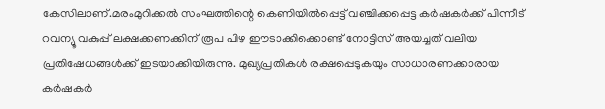കേസിലാണ്.മരംമുറിക്കൽ സംഘത്തിന്റെ കെണിയിൽപ്പെട്ട് വഞ്ചിക്കപ്പെട്ട കർഷകർക്ക് പിന്നീട് റവന്യൂ വകുപ്പ് ലക്ഷക്കണക്കിന് രൂപ പിഴ ഈടാക്കിക്കൊണ്ട് നോട്ടിസ് അയച്ചത് വലിയ പ്രതിഷേധങ്ങൾക്ക് ഇടയാക്കിയിരുന്നു. മുഖ്യപ്രതികൾ രക്ഷപ്പെടുകയും സാധാരണക്കാരായ കർഷകർ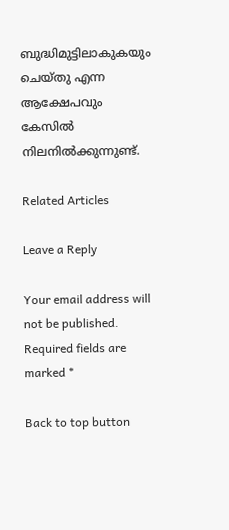ബുദ്ധിമുട്ടിലാകുകയും ചെയ്തു എന്ന ആക്ഷേപവും കേസിൽ നിലനിൽക്കുന്നുണ്ട്.

Related Articles

Leave a Reply

Your email address will not be published. Required fields are marked *

Back to top button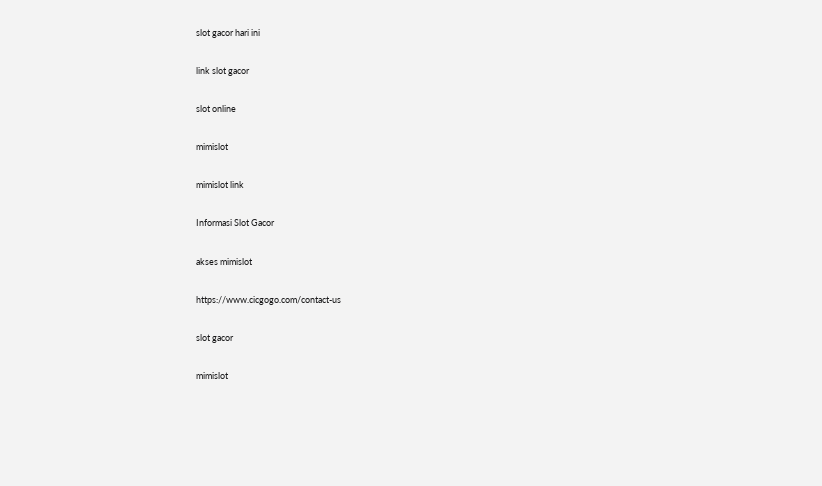slot gacor hari ini

link slot gacor

slot online

mimislot

mimislot link

Informasi Slot Gacor

akses mimislot

https://www.cicgogo.com/contact-us

slot gacor

mimislot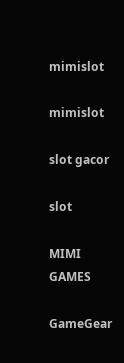mimislot

mimislot

slot gacor

slot

MIMI GAMES

GameGear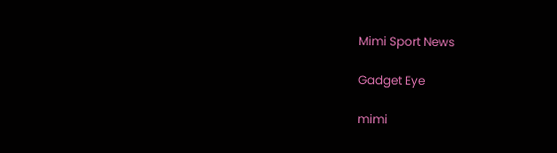Mimi Sport News

Gadget Eye

mimi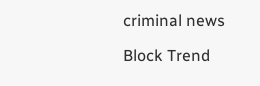criminal news

Block Trend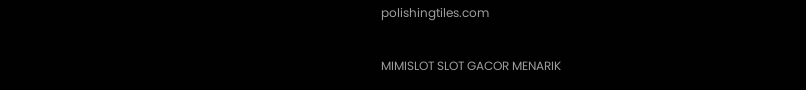polishingtiles.com

MIMISLOT SLOT GACOR MENARIK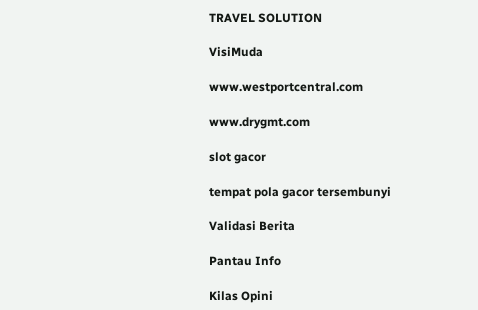TRAVEL SOLUTION

VisiMuda

www.westportcentral.com

www.drygmt.com

slot gacor

tempat pola gacor tersembunyi

Validasi Berita

Pantau Info

Kilas Opini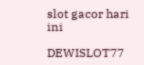slot gacor hari ini

DEWISLOT77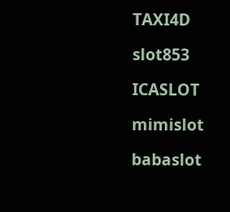TAXI4D

slot853

ICASLOT

mimislot

babaslot